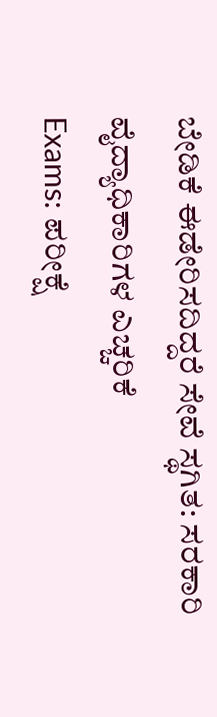ಬೇಡಿಕೆ ಈಡೇರಿಸದಿದ್ದರೆ ಸೇವೆ ಸ್ಥಗಿತ: ಸರಕಾರಿ ವೈದ್ಯಾಧಿಕಾರಿಗಳ ಎಚ್ಚರಿಕೆ
Exams: ಪರೀಕ್ಷೆ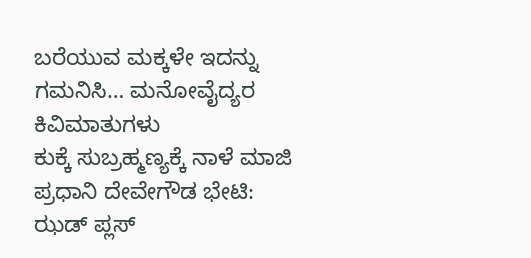ಬರೆಯುವ ಮಕ್ಕಳೇ ಇದನ್ನು ಗಮನಿಸಿ… ಮನೋವೈದ್ಯರ ಕಿವಿಮಾತುಗಳು
ಕುಕ್ಕೆ ಸುಬ್ರಹ್ಮಣ್ಯಕ್ಕೆ ನಾಳೆ ಮಾಜಿ ಪ್ರಧಾನಿ ದೇವೇಗೌಡ ಭೇಟಿ: ಝಡ್ ಪ್ಲಸ್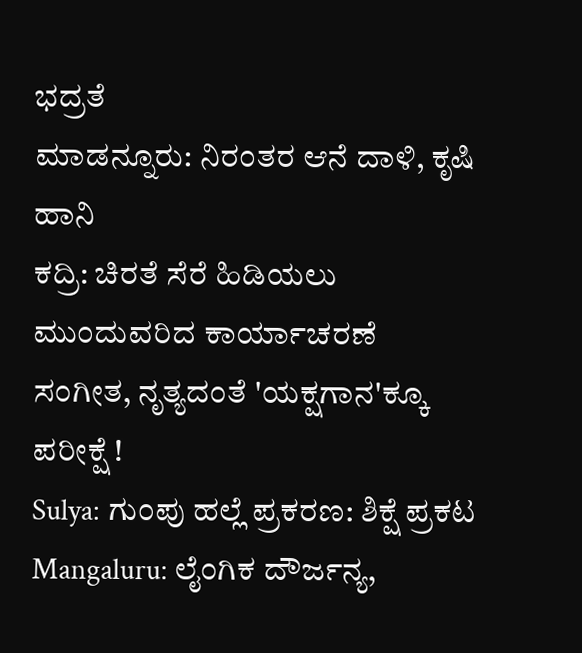ಭದ್ರತೆ
ಮಾಡನ್ನೂರು: ನಿರಂತರ ಆನೆ ದಾಳಿ, ಕೃಷಿ ಹಾನಿ
ಕದ್ರಿ: ಚಿರತೆ ಸೆರೆ ಹಿಡಿಯಲು ಮುಂದುವರಿದ ಕಾರ್ಯಾಚರಣೆ
ಸಂಗೀತ, ನೃತ್ಯದಂತೆ 'ಯಕ್ಷಗಾನ'ಕ್ಕೂ ಪರೀಕ್ಷೆ !
Sulya: ಗುಂಪು ಹಲ್ಲೆ ಪ್ರಕರಣ: ಶಿಕ್ಷೆ ಪ್ರಕಟ
Mangaluru: ಲೈಂಗಿಕ ದೌರ್ಜನ್ಯ,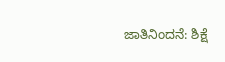ಜಾತಿನಿಂದನೆ: ಶಿಕ್ಷೆ